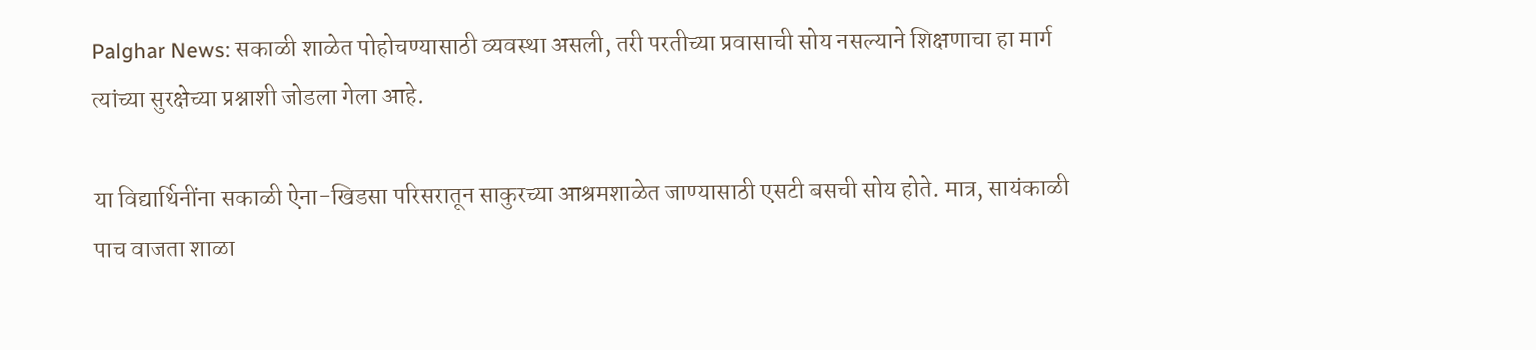Palghar News: सकाळी शाळेत पोहोचण्यासाठी व्यवस्था असली, तरी परतीच्या प्रवासाची सोय नसल्याने शिक्षणाचा हा मार्ग त्यांच्या सुरक्षेच्या प्रश्नाशी जोडला गेला आहे.

या विद्यार्थिनींना सकाळी ऐना-खिडसा परिसरातून साकुरच्या आश्रमशाळेत जाण्यासाठी एसटी बसची सोय होते. मात्र, सायंकाळी पाच वाजता शाळा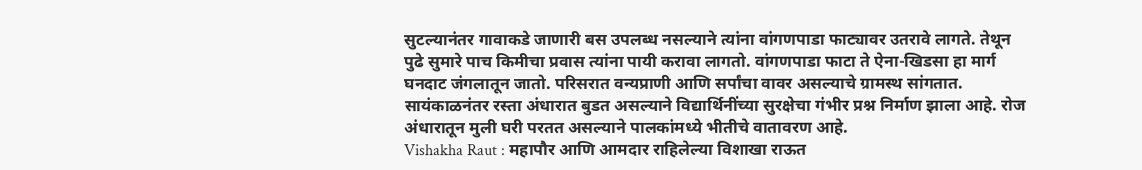सुटल्यानंतर गावाकडे जाणारी बस उपलब्ध नसल्याने त्यांना वांगणपाडा फाट्यावर उतरावे लागते. तेथून पुढे सुमारे पाच किमीचा प्रवास त्यांना पायी करावा लागतो. वांगणपाडा फाटा ते ऐना-खिडसा हा मार्ग घनदाट जंगलातून जातो. परिसरात वन्यप्राणी आणि सर्पांचा वावर असल्याचे ग्रामस्थ सांगतात. सायंकाळनंतर रस्ता अंधारात बुडत असल्याने विद्यार्थिनींच्या सुरक्षेचा गंभीर प्रश्न निर्माण झाला आहे. रोज अंधारातून मुली घरी परतत असल्याने पालकांमध्ये भीतीचे वातावरण आहे.
Vishakha Raut : महापौर आणि आमदार राहिलेल्या विशाखा राऊत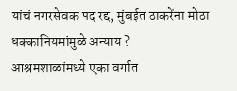यांचं नगरसेवक पद रद्द, मुंबईत ठाकरेंना मोठा धक्कानियमांमुळे अन्याय ?
आश्रमशाळांमध्ये एका वर्गात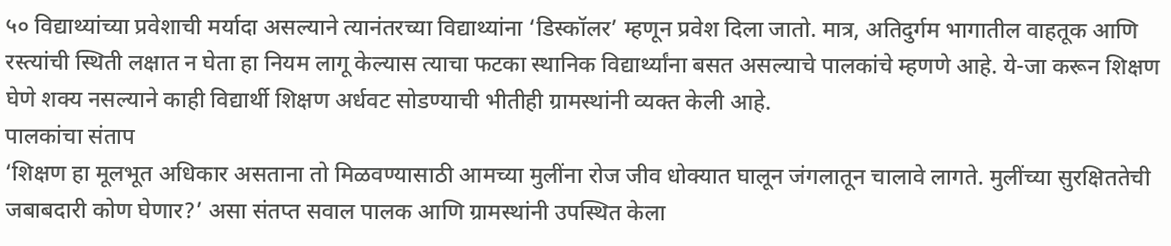५० विद्याथ्यांच्या प्रवेशाची मर्यादा असल्याने त्यानंतरच्या विद्याथ्यांना ‘डिस्कॉलर’ म्हणून प्रवेश दिला जातो. मात्र, अतिदुर्गम भागातील वाहतूक आणि रस्त्यांची स्थिती लक्षात न घेता हा नियम लागू केल्यास त्याचा फटका स्थानिक विद्यार्थ्यांना बसत असल्याचे पालकांचे म्हणणे आहे. ये-जा करून शिक्षण घेणे शक्य नसल्याने काही विद्यार्थी शिक्षण अर्धवट सोडण्याची भीतीही ग्रामस्थांनी व्यक्त केली आहे.
पालकांचा संताप
‘शिक्षण हा मूलभूत अधिकार असताना तो मिळवण्यासाठी आमच्या मुलींना रोज जीव धोक्यात घालून जंगलातून चालावे लागते. मुलींच्या सुरक्षिततेची जबाबदारी कोण घेणार?’ असा संतप्त सवाल पालक आणि ग्रामस्थांनी उपस्थित केला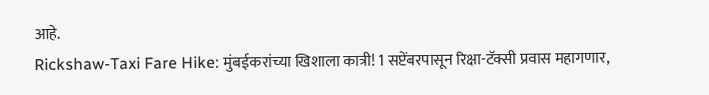आहे.
Rickshaw-Taxi Fare Hike: मुंबईकरांच्या खिशाला कात्री! 1 सप्टेंबरपासून रिक्षा-टॅक्सी प्रवास महागणार,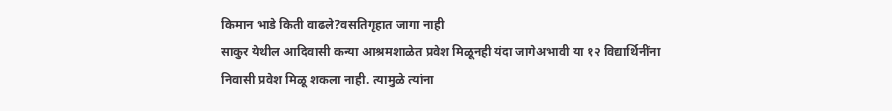किमान भाडे किती वाढले?वसतिगृहात जागा नाही
साकुर येथील आदिवासी कन्या आश्रमशाळेत प्रवेश मिळूनही यंदा जागेअभावी या १२ विद्यार्थिनींना निवासी प्रवेश मिळू शकला नाही. त्यामुळे त्यांना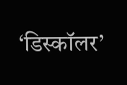‘डिस्कॉलर’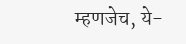म्हणजेच, ये-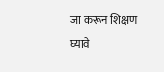जा करून शिक्षण घ्यावे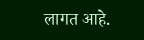लागत आहे.